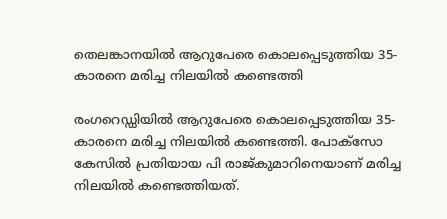തെലങ്കാനയിൽ ആറുപേരെ കൊലപ്പെടുത്തിയ 35-കാരനെ മരിച്ച നിലയില്‍ കണ്ടെത്തി

രംഗറെഡ്ഡിയില്‍ ആറുപേരെ കൊലപ്പെടുത്തിയ 35-കാരനെ മരിച്ച നിലയില്‍ കണ്ടെത്തി. പോക്‌സോ കേസില്‍ പ്രതിയായ പി രാജ്കുമാറിനെയാണ് മരിച്ച നിലയില്‍ കണ്ടെത്തിയത്.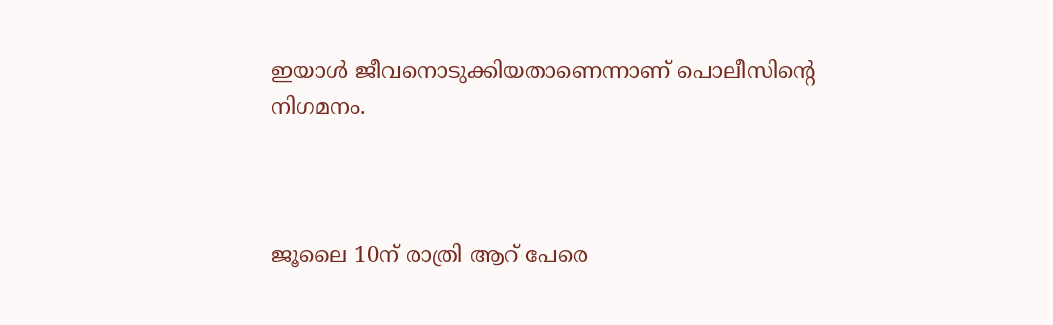ഇയാള്‍ ജീവനൊടുക്കിയതാണെന്നാണ് പൊലീസിന്റെ നിഗമനം.



ജൂലൈ 10ന് രാത്രി ആറ് പേരെ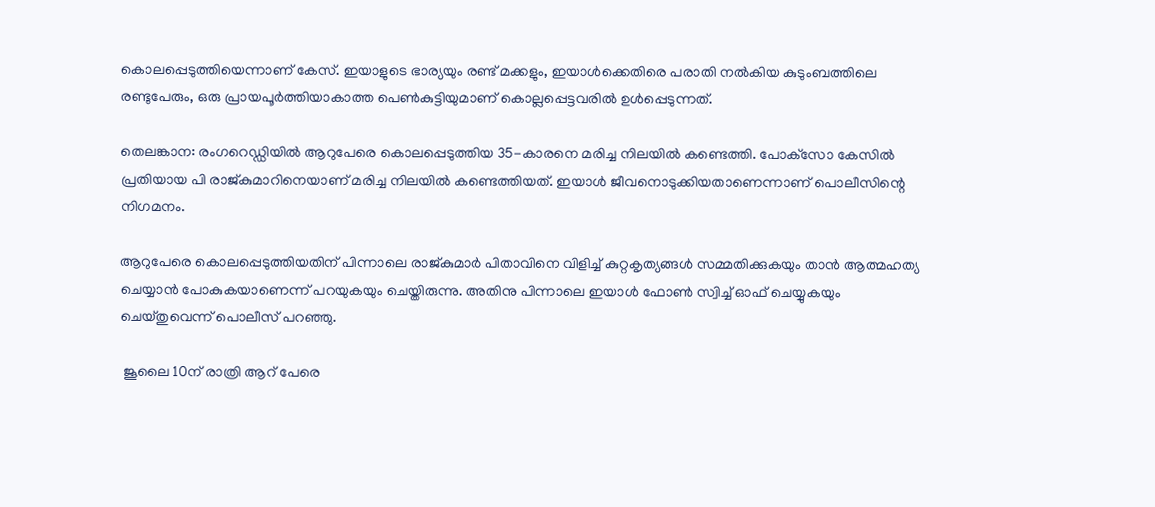കൊലപ്പെടുത്തിയെന്നാണ് കേസ്. ഇയാളുടെ ഭാര്യയും രണ്ട് മക്കളും, ഇയാൾക്കെതിരെ പരാതി നൽകിയ കുടുംബത്തിലെ രണ്ടുപേരും, ഒരു പ്രായപൂർത്തിയാകാത്ത പെൺകുട്ടിയുമാണ് കൊല്ലപ്പെട്ടവരിൽ ഉൾപ്പെടുന്നത്.

തെലങ്കാന: രംഗറെഡ്ഡിയില്‍ ആറുപേരെ കൊലപ്പെടുത്തിയ 35-കാരനെ മരിച്ച നിലയില്‍ കണ്ടെത്തി. പോക്‌സോ കേസില്‍ പ്രതിയായ പി രാജ്കുമാറിനെയാണ് മരിച്ച നിലയില്‍ കണ്ടെത്തിയത്. ഇയാള്‍ ജീവനൊടുക്കിയതാണെന്നാണ് പൊലീസിന്റെ നിഗമനം.

ആറുപേരെ കൊലപ്പെടുത്തിയതിന് പിന്നാലെ രാജ്കുമാര്‍ പിതാവിനെ വിളിച്ച് കുറ്റകൃത്യങ്ങള്‍ സമ്മതിക്കുകയും താന്‍ ആത്മഹത്യ ചെയ്യാന്‍ പോകുകയാണെന്ന് പറയുകയും ചെയ്തിരുന്നു. അതിനു പിന്നാലെ ഇയാള്‍ ഫോണ്‍ സ്വിച്ച് ഓഫ് ചെയ്യുകയും ചെയ്തുവെന്ന് പൊലീസ് പറഞ്ഞു.

 ജൂലൈ 10ന് രാത്രി ആറ് പേരെ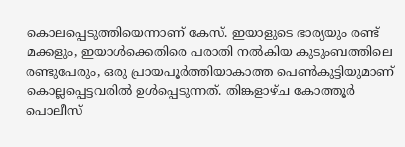കൊലപ്പെടുത്തിയെന്നാണ് കേസ്. ഇയാളുടെ ഭാര്യയും രണ്ട് മക്കളും, ഇയാൾക്കെതിരെ പരാതി നൽകിയ കുടുംബത്തിലെ രണ്ടുപേരും, ഒരു പ്രായപൂർത്തിയാകാത്ത പെൺകുട്ടിയുമാണ് കൊല്ലപ്പെട്ടവരിൽ ഉൾപ്പെടുന്നത്. തിങ്കളാഴ്ച കോത്തൂര്‍ പൊലീസ്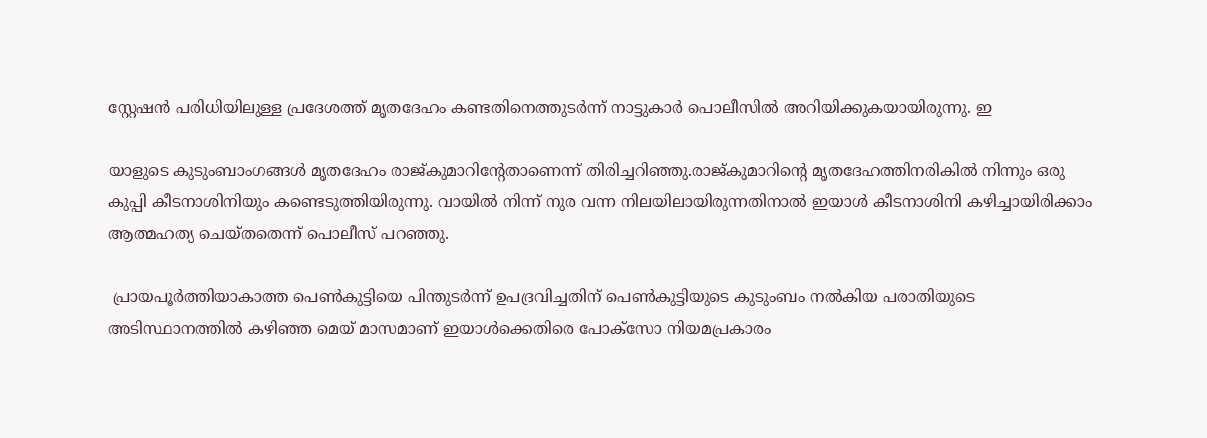സ്റ്റേഷന്‍ പരിധിയിലുള്ള പ്രദേശത്ത് മൃതദേഹം കണ്ടതിനെത്തുടര്‍ന്ന് നാട്ടുകാര്‍ പൊലീസില്‍ അറിയിക്കുകയായിരുന്നു. ഇ

യാളുടെ കുടുംബാംഗങ്ങള്‍ മൃതദേഹം രാജ്കുമാറിന്റേതാണെന്ന് തിരിച്ചറിഞ്ഞു.രാജ്കുമാറിന്റെ മൃതദേഹത്തിനരികില്‍ നിന്നും ഒരു കുപ്പി കീടനാശിനിയും കണ്ടെടുത്തിയിരുന്നു. വായില്‍ നിന്ന് നുര വന്ന നിലയിലായിരുന്നതിനാല്‍ ഇയാള്‍ കീടനാശിനി കഴിച്ചായിരിക്കാം ആത്മഹത്യ ചെയ്തതെന്ന് പൊലീസ് പറഞ്ഞു.

 പ്രായപൂര്‍ത്തിയാകാത്ത പെണ്‍കുട്ടിയെ പിന്തുടര്‍ന്ന് ഉപദ്രവിച്ചതിന് പെണ്‍കുട്ടിയുടെ കുടുംബം നല്‍കിയ പരാതിയുടെ അടിസ്ഥാനത്തില്‍ കഴിഞ്ഞ മെയ് മാസമാണ് ഇയാള്‍ക്കെതിരെ പോക്‌സോ നിയമപ്രകാരം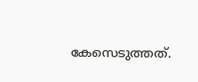കേസെടുത്തത്.